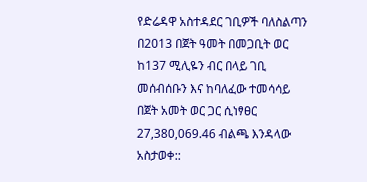የድሬዳዋ አስተዳደር ገቢዎች ባለስልጣን በ2013 በጀት ዓመት በመጋቢት ወር ከ137 ሚሊዬን ብር በላይ ገቢ መሰብሰቡን እና ከባለፈው ተመሳሳይ በጀት አመት ወር ጋር ሲነፃፀር 27,380,069.46 ብልጫ እንዳላው አስታወቀ::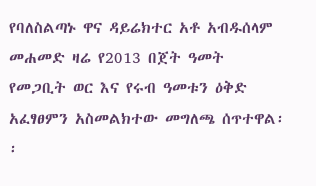የባለስልጣኑ ዋና ዳይሬክተር አቶ አብዱሰላም መሐመድ ዛሬ የ2013 በጀት ዓመት የመጋቢት ወር እና የሩብ ዓመቱን ዕቅድ አፈፃፀምን አስመልክተው መግለጫ ሰጥተዋል፡፡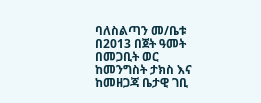ባለስልጣን መ/ቤቱ በ2013 በጀት ዓመት በመጋቢት ወር ከመንግስት ታክስ እና ከመዘጋጃ ቤታዊ ገቢ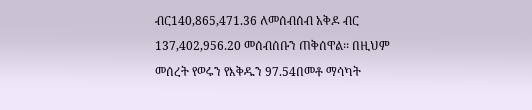ብር140,865,471.36 ለመሰብሰብ አቅዶ ብር 137,402,956.20 መሰብሰቡን ጠቅሰዋል፡፡ በዚህም መሰረት የወሩን የእቅዱን 97.54በመቶ ማሳካት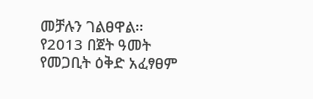መቻሉን ገልፀዋል፡፡ የ2013 በጀት ዓመት የመጋቢት ዕቅድ አፈፃፀም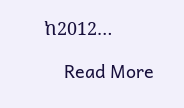ከ2012…

    Read More